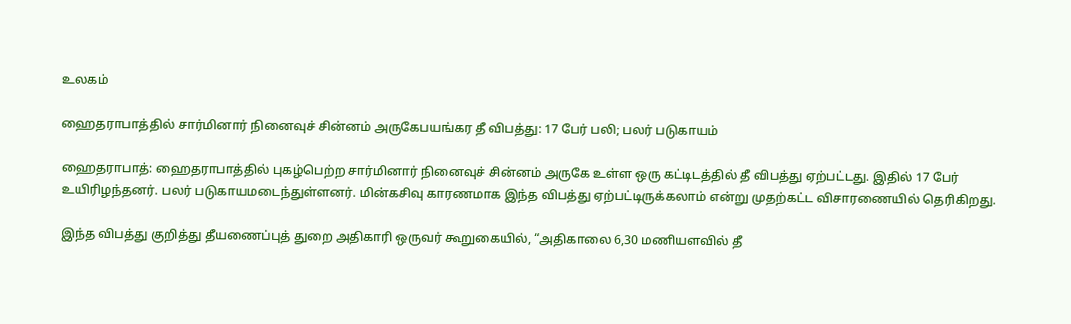உலகம்

ஹைதராபாத்தில் சார்மினார் நினைவுச் சின்னம் அருகேபயங்கர தீ விபத்து: 17 பேர் பலி; பலர் படுகாயம்

ஹைதராபாத்: ஹைதராபாத்தில் புகழ்பெற்ற சார்மினார் நினைவுச் சின்னம் அருகே உள்ள ஒரு கட்டிடத்தில் தீ விபத்து ஏற்பட்டது. இதில் 17 பேர் உயிரிழந்தனர். பலர் படுகாயமடைந்துள்ளனர். மின்கசிவு காரணமாக இந்த விபத்து ஏற்பட்டிருக்கலாம் என்று முதற்கட்ட விசாரணையில் தெரிகிறது.

இந்த விபத்து குறித்து தீயணைப்புத் துறை அதிகாரி ஒருவர் கூறுகையில், “அதிகாலை 6,30 மணியளவில் தீ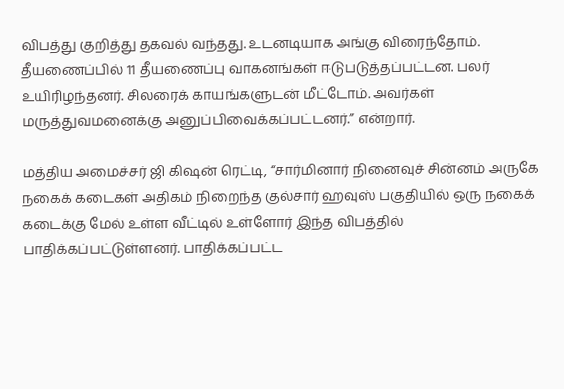விபத்து குறித்து தகவல் வந்தது. உடனடியாக அங்கு விரைந்தோம். தீயணைப்பில் 11 தீயணைப்பு வாகனங்கள் ஈடுபடுத்தப்பட்டன. பலர் உயிரிழந்தனர். சிலரைக் காயங்களுடன் மீட்டோம். அவர்கள் மருத்துவமனைக்கு அனுப்பிவைக்கப்பட்டனர்.” என்றார்.

மத்திய அமைச்சர் ஜி கிஷன் ரெட்டி, “சார்மினார் நினைவுச் சின்னம் அருகே நகைக் கடைகள் அதிகம் நிறைந்த குல்சார் ஹவுஸ் பகுதியில் ஒரு நகைக் கடைக்கு மேல் உள்ள வீட்டில் உள்ளோர் இந்த விபத்தில் பாதிக்கப்பட்டுள்ளனர். பாதிக்கப்பட்ட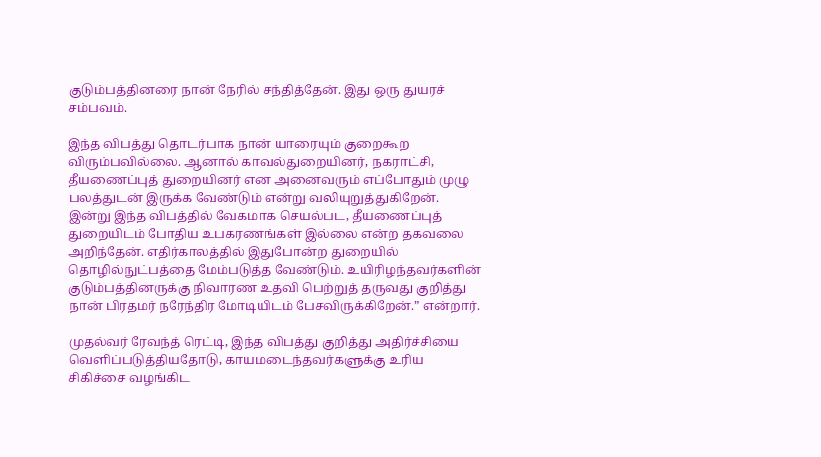குடும்பத்தினரை நான் நேரில் சந்தித்தேன். இது ஒரு துயரச் சம்பவம்.

இந்த விபத்து தொடர்பாக நான் யாரையும் குறைகூற விரும்பவில்லை. ஆனால் காவல்துறையினர், நகராட்சி, தீயணைப்புத் துறையினர் என அனைவரும் எப்போதும் முழு பலத்துடன் இருக்க வேண்டும் என்று வலியுறுத்துகிறேன். இன்று இந்த விபத்தில் வேகமாக செயல்பட, தீயணைப்புத் துறையிடம் போதிய உபகரணங்கள் இல்லை என்ற தகவலை அறிந்தேன். எதிர்காலத்தில் இதுபோன்ற துறையில் தொழில்நுட்பத்தை மேம்படுத்த வேண்டும். உயிரிழந்தவர்களின் குடும்பத்தினருக்கு நிவாரண உதவி பெற்றுத் தருவது குறித்து நான் பிரதமர் நரேந்திர மோடியிடம் பேசவிருக்கிறேன்.” என்றார்.

முதல்வர் ரேவந்த் ரெட்டி, இந்த விபத்து குறித்து அதிர்ச்சியை வெளிப்படுத்தியதோடு, காயமடைந்தவர்களுக்கு உரிய சிகிச்சை வழங்கிட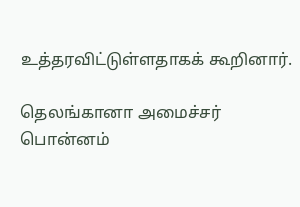உத்தரவிட்டுள்ளதாகக் கூறினார்.

தெலங்கானா அமைச்சர் பொன்னம்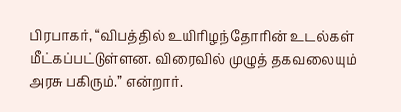பிரபாகர், “விபத்தில் உயிரிழந்தோரின் உடல்கள் மீட்கப்பட்டுள்ளன. விரைவில் முழுத் தகவலையும் அரசு பகிரும்.” என்றார்.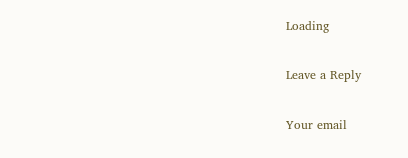Loading

Leave a Reply

Your email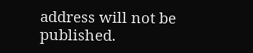address will not be published.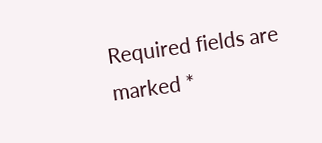Required fields are marked *